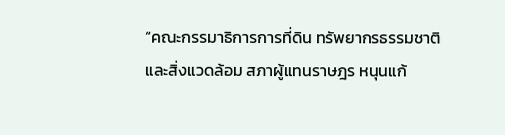“คณะกรรมาธิการการที่ดิน ทรัพยากรธรรมชาติและสิ่งแวดล้อม สภาผู้แทนราษฎร หนุนแก้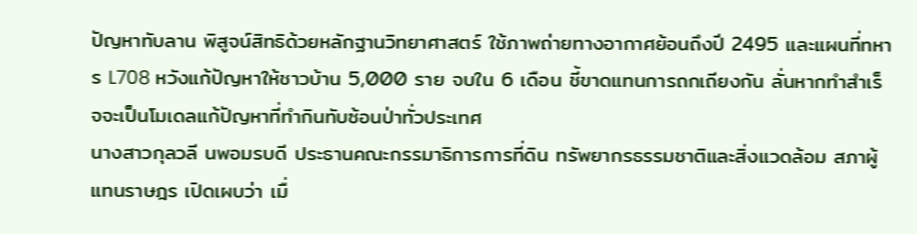ปัญหาทับลาน พิสูจน์สิทธิด้วยหลักฐานวิทยาศาสตร์ ใช้ภาพถ่ายทางอากาศย้อนถึงปี 2495 และแผนที่ทหาร L708 หวังแก้ปัญหาให้ชาวบ้าน 5,000 ราย จบใน 6 เดือน ชี้ขาดแทนการถกเถียงกัน ลั่นหากทำสำเร็จจะเป็นโมเดลแก้ปัญหาที่ทำกินทับซ้อนป่าทั่วประเทศ
นางสาวกุลวลี นพอมรบดี ประธานคณะกรรมาธิการการที่ดิน ทรัพยากรธรรมชาติและสิ่งแวดล้อม สภาผู้แทนราษฎร เปิดเผบว่า เมื่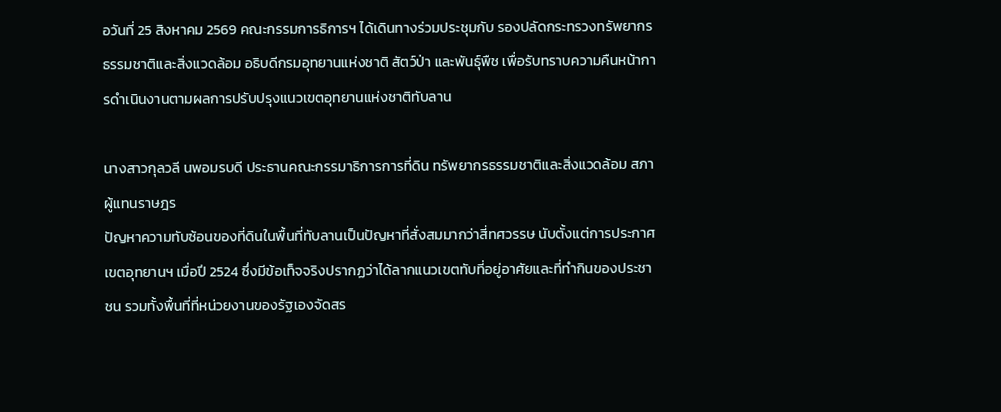อวันที่ 25 สิงหาคม 2569 คณะกรรมการธิการฯ ได้เดินทางร่วมประชุมกับ รองปลัดกระทรวงทรัพยากรธรรมชาติและสิ่งแวดล้อม อธิบดีกรมอุทยานแห่งชาติ สัตว์ป่า และพันธุ์พืช เพื่อรับทราบความคืนหน้าการดำเนินงานตามผลการปรับปรุงแนวเขตอุทยานแห่งชาติทับลาน

นางสาวกุลวลี นพอมรบดี ประธานคณะกรรมาธิการการที่ดิน ทรัพยากรธรรมชาติและสิ่งแวดล้อม สภาผู้แทนราษฎร
ปัญหาความทับซ้อนของที่ดินในพื้นที่ทับลานเป็นปัญหาที่สั่งสมมากว่าสี่ทศวรรษ นับตั้งแต่การประกาศเขตอุทยานฯ เมื่อปี 2524 ซึ่งมีข้อเท็จจริงปรากฏว่าได้ลากแนวเขตทับที่อยู่อาศัยและที่ทำกินของประชาชน รวมทั้งพื้นที่ที่หน่วยงานของรัฐเองจัดสร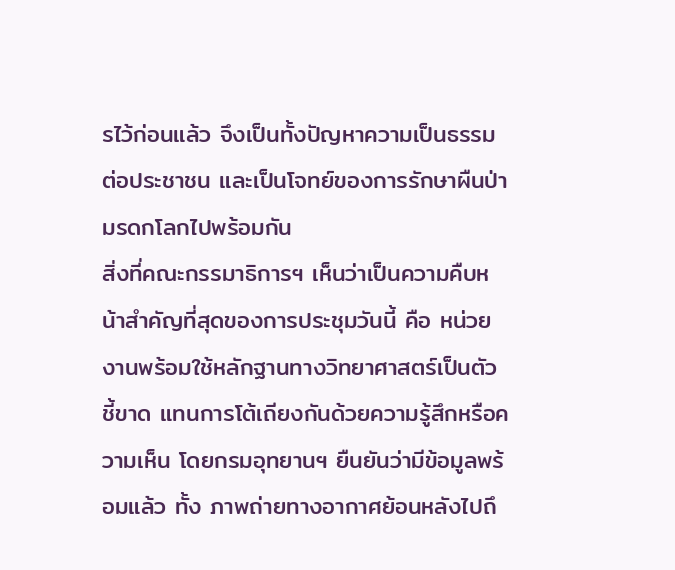รไว้ก่อนแล้ว จึงเป็นทั้งปัญหาความเป็นธรรมต่อประชาชน และเป็นโจทย์ของการรักษาผืนป่ามรดกโลกไปพร้อมกัน
สิ่งที่คณะกรรมาธิการฯ เห็นว่าเป็นความคืบหน้าสำคัญที่สุดของการประชุมวันนี้ คือ หน่วยงานพร้อมใช้หลักฐานทางวิทยาศาสตร์เป็นตัวชี้ขาด แทนการโต้เถียงกันด้วยความรู้สึกหรือความเห็น โดยกรมอุทยานฯ ยืนยันว่ามีข้อมูลพร้อมแล้ว ทั้ง ภาพถ่ายทางอากาศย้อนหลังไปถึ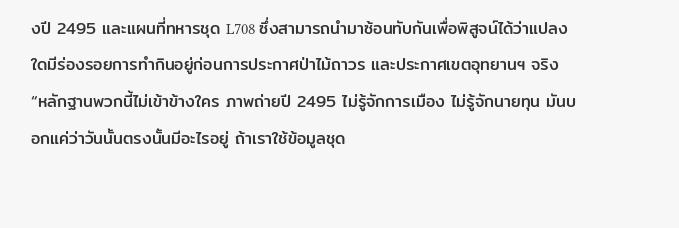งปี 2495 และแผนที่ทหารชุด L708 ซึ่งสามารถนำมาซ้อนทับกันเพื่อพิสูจน์ได้ว่าแปลงใดมีร่องรอยการทำกินอยู่ก่อนการประกาศป่าไม้ถาวร และประกาศเขตอุทยานฯ จริง
“หลักฐานพวกนี้ไม่เข้าข้างใคร ภาพถ่ายปี 2495 ไม่รู้จักการเมือง ไม่รู้จักนายทุน มันบอกแค่ว่าวันนั้นตรงนั้นมีอะไรอยู่ ถ้าเราใช้ข้อมูลชุด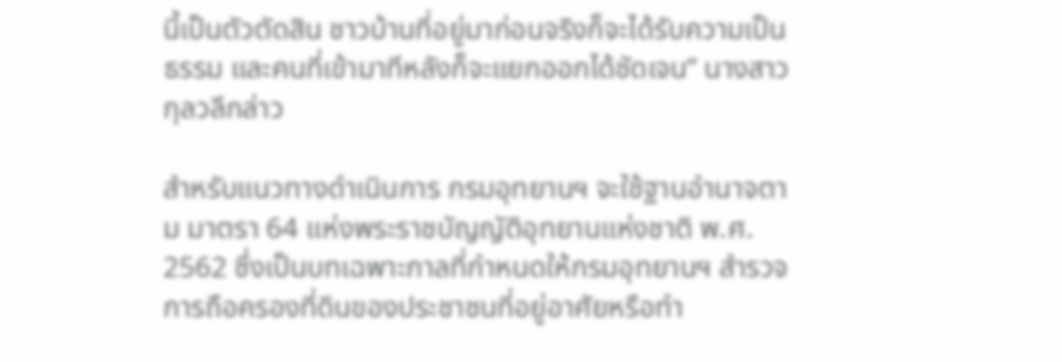นี้เป็นตัวตัดสิน ชาวบ้านที่อยู่มาก่อนจริงก็จะได้รับความเป็นธรรม และคนที่เข้ามาทีหลังก็จะแยกออกได้ชัดเจน” นางสาวกุลวลีกล่าว

สำหรับแนวทางดำเนินการ กรมอุทยานฯ จะใช้ฐานอำนาจตาม มาตรา 64 แห่งพระราชบัญญัติอุทยานแห่งชาติ พ.ศ. 2562 ซึ่งเป็นบทเฉพาะกาลที่กำหนดให้กรมอุทยานฯ สำรวจการถือครองที่ดินของประชาชนที่อยู่อาศัยหรือทำ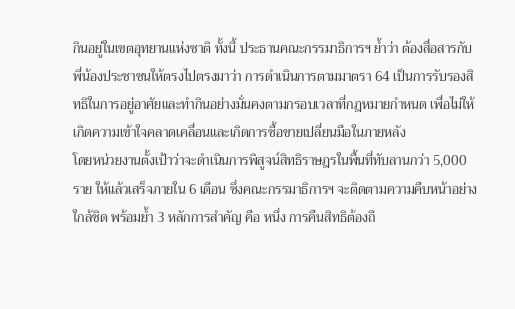กินอยู่ในเขตอุทยานแห่งชาติ ทั้งนี้ ประธานคณะกรรมาธิการฯ ย้ำว่า ต้องสื่อสารกับพี่น้องประชาชนให้ตรงไปตรงมาว่า การดำเนินการตามมาตรา 64 เป็นการรับรองสิทธิในการอยู่อาศัยและทำกินอย่างมั่นคงตามกรอบเวลาที่กฎหมายกำหนด เพื่อไม่ให้เกิดความเข้าใจคลาดเคลื่อนและเกิดการซื้อขายเปลี่ยนมือในภายหลัง
โดยหน่วยงานตั้งเป้าว่าจะดำเนินการพิสูจน์สิทธิราษฎรในพื้นที่ทับลานกว่า 5,000 ราย ให้แล้วเสร็จภายใน 6 เดือน ซึ่งคณะกรรมาธิการฯ จะติดตามความคืบหน้าอย่างใกล้ชิด พร้อมย้ำ 3 หลักการสำคัญ คือ หนึ่ง การคืนสิทธิต้องถึ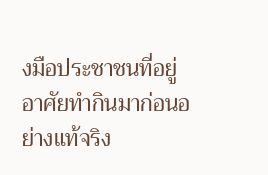งมือประชาชนที่อยู่อาศัยทำกินมาก่อนอย่างแท้จริง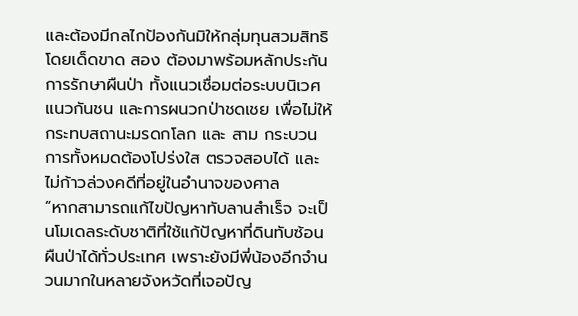และต้องมีกลไกป้องกันมิให้กลุ่มทุนสวมสิทธิโดยเด็ดขาด สอง ต้องมาพร้อมหลักประกันการรักษาผืนป่า ทั้งแนวเชื่อมต่อระบบนิเวศ แนวกันชน และการผนวกป่าชดเชย เพื่อไม่ให้กระทบสถานะมรดกโลก และ สาม กระบวนการทั้งหมดต้องโปร่งใส ตรวจสอบได้ และไม่ก้าวล่วงคดีที่อยู่ในอำนาจของศาล
“หากสามารถแก้ไขปัญหาทับลานสำเร็จ จะเป็นโมเดลระดับชาติที่ใช้แก้ปัญหาที่ดินทับซ้อนผืนป่าได้ทั่วประเทศ เพราะยังมีพี่น้องอีกจำนวนมากในหลายจังหวัดที่เจอปัญ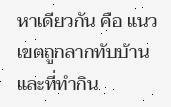หาเดียวกัน คือ แนวเขตถูกลากทับบ้านและที่ทำกิน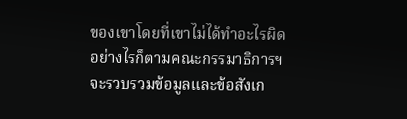ของเขาโดยที่เขาไม่ได้ทำอะไรผิด อย่างไรก็ตามคณะกรรมาธิการฯ จะรวบรวมข้อมูลและข้อสังเก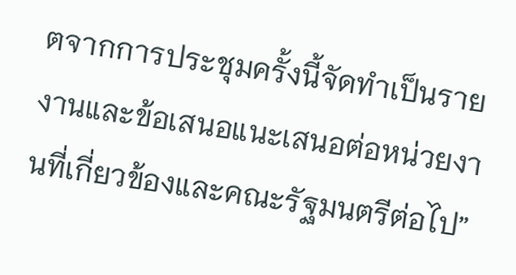ตจากการประชุมครั้งนี้จัดทำเป็นรายงานและข้อเสนอแนะเสนอต่อหน่วยงานที่เกี่ยวข้องและคณะรัฐมนตรีต่อไป”